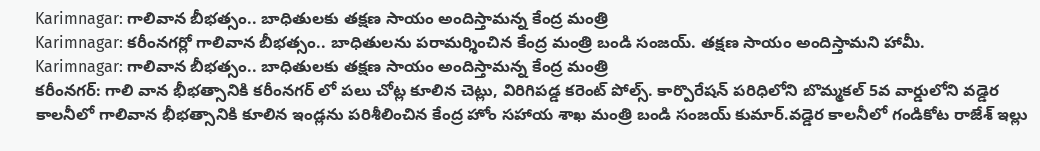Karimnagar: గాలివాన బీభత్సం.. బాధితులకు తక్షణ సాయం అందిస్తామన్న కేంద్ర మంత్రి
Karimnagar: కరీంనగర్లో గాలివాన బీభత్సం.. బాధితులను పరామర్శించిన కేంద్ర మంత్రి బండి సంజయ్. తక్షణ సాయం అందిస్తామని హామీ.
Karimnagar: గాలివాన బీభత్సం.. బాధితులకు తక్షణ సాయం అందిస్తామన్న కేంద్ర మంత్రి
కరీంనగర్: గాలి వాన భీభత్సానికి కరీంనగర్ లో పలు చోట్ల కూలిన చెట్లు, విరిగిపడ్డ కరెంట్ పోల్స్. కార్పొరేషన్ పరిధిలోని బొమ్మకల్ 5వ వార్డులోని వడ్డెర కాలనీలో గాలివాన భీభత్సానికి కూలిన ఇండ్లను పరిశీలించిన కేంద్ర హోం సహాయ శాఖ మంత్రి బండి సంజయ్ కుమార్.వడ్డెర కాలనీలో గండికోట రాజేశ్ ఇల్లు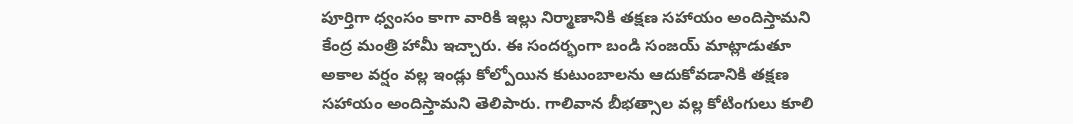పూర్తిగా ధ్వంసం కాగా వారికి ఇల్లు నిర్మాణానికి తక్షణ సహాయం అందిస్తామని కేంద్ర మంత్రి హామీ ఇచ్చారు. ఈ సందర్భంగా బండి సంజయ్ మాట్లాడుతూ అకాల వర్షం వల్ల ఇండ్లు కోల్పోయిన కుటుంబాలను ఆదుకోవడానికి తక్షణ సహాయం అందిస్తామని తెలిపారు. గాలివాన బీభత్సాల వల్ల కోటింగులు కూలి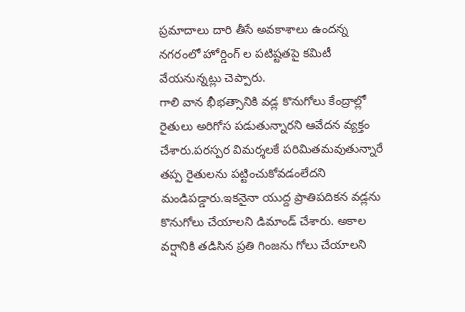ప్రమాదాలు దారి తీసే అవకాశాలు ఉందన్న నగరంలో హోర్డింగ్ ల పటిష్టతపై కమిటీ వేయనున్నట్లు చెప్పారు.
గాలి వాన భీభత్సానికి వడ్ల కొనుగోలు కేంద్రాల్లో రైతులు అరిగోస పడుతున్నారని ఆవేదన వ్యక్తం చేశారు.పరస్పర విమర్శలకే పరిమితమవుతున్నారే తప్ప రైతులను పట్టించుకోవడంలేదని మండిపడ్డారు.ఇకనైనా యుద్ద ప్రాతిపదికన వడ్లను కొనుగోలు చేయాలని డిమాండ్ చేశారు. అకాల వర్షానికి తడిసిన ప్రతి గింజను గోలు చేయాలని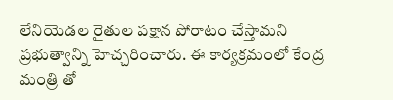లేనియెడల రైతుల పక్షాన పోరాటం చేస్తామని ప్రభుత్వాన్ని హెచ్చరించారు. ఈ కార్యక్రమంలో కేంద్ర మంత్రి తో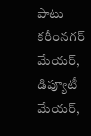పాటు కరీంనగర్ మేయర్, డిప్యూటీ మేయర్,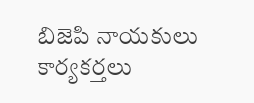బిజెపి నాయకులు కార్యకర్తలు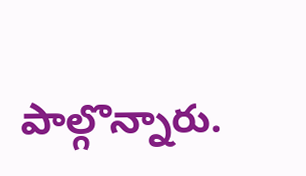పాల్గొన్నారు.